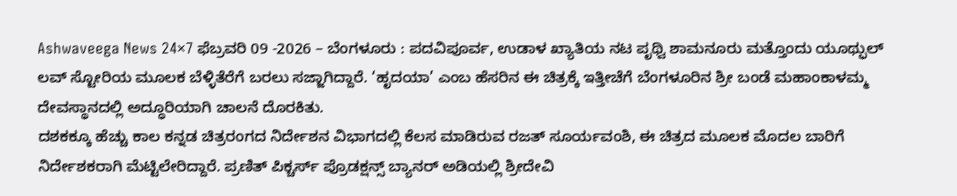Ashwaveega News 24×7 ಫೆಬ್ರವರಿ 09 -2026 – ಬೆಂಗಳೂರು : ಪದವಿಪೂರ್ವ, ಉಡಾಳ ಖ್ಯಾತಿಯ ನಟ ಪೃಥ್ವಿ ಶಾಮನೂರು ಮತ್ತೊಂದು ಯೂಥ್ಫುಲ್ ಲವ್ ಸ್ಟೋರಿಯ ಮೂಲಕ ಬೆಳ್ಳಿತೆರೆಗೆ ಬರಲು ಸಜ್ಜಾಗಿದ್ದಾರೆ. ‘ಹೃದಯಾ’ ಎಂಬ ಹೆಸರಿನ ಈ ಚಿತ್ರಕ್ಕೆ ಇತ್ತೀಚೆಗೆ ಬೆಂಗಳೂರಿನ ಶ್ರೀ ಬಂಡೆ ಮಹಾಂಕಾಳಮ್ಮ ದೇವಸ್ಥಾನದಲ್ಲಿ ಅದ್ಧೂರಿಯಾಗಿ ಚಾಲನೆ ದೊರಕಿತು.
ದಶಕಕ್ಕೂ ಹೆಚ್ಚು ಕಾಲ ಕನ್ನಡ ಚಿತ್ರರಂಗದ ನಿರ್ದೇಶನ ವಿಭಾಗದಲ್ಲಿ ಕೆಲಸ ಮಾಡಿರುವ ರಜತ್ ಸೂರ್ಯವಂಶಿ, ಈ ಚಿತ್ರದ ಮೂಲಕ ಮೊದಲ ಬಾರಿಗೆ ನಿರ್ದೇಶಕರಾಗಿ ಮೆಟ್ಟಿಲೇರಿದ್ದಾರೆ. ಪ್ರಣಿತ್ ಪಿಕ್ಚರ್ಸ್ ಪ್ರೊಡಕ್ಷನ್ಸ್ ಬ್ಯಾನರ್ ಅಡಿಯಲ್ಲಿ ಶ್ರೀದೇವಿ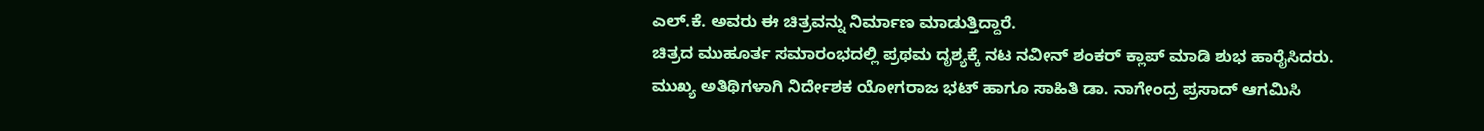ಎಲ್.ಕೆ. ಅವರು ಈ ಚಿತ್ರವನ್ನು ನಿರ್ಮಾಣ ಮಾಡುತ್ತಿದ್ದಾರೆ.
ಚಿತ್ರದ ಮುಹೂರ್ತ ಸಮಾರಂಭದಲ್ಲಿ ಪ್ರಥಮ ದೃಶ್ಯಕ್ಕೆ ನಟ ನವೀನ್ ಶಂಕರ್ ಕ್ಲಾಪ್ ಮಾಡಿ ಶುಭ ಹಾರೈಸಿದರು. ಮುಖ್ಯ ಅತಿಥಿಗಳಾಗಿ ನಿರ್ದೇಶಕ ಯೋಗರಾಜ ಭಟ್ ಹಾಗೂ ಸಾಹಿತಿ ಡಾ. ನಾಗೇಂದ್ರ ಪ್ರಸಾದ್ ಆಗಮಿಸಿ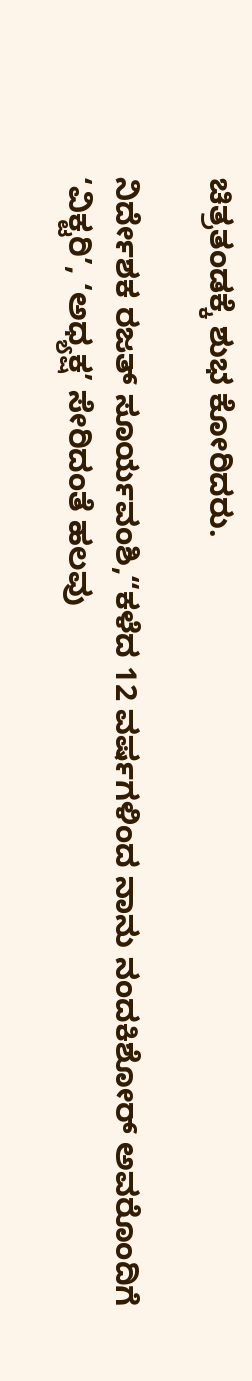ಚಿತ್ರತಂಡಕ್ಕೆ ಶುಭ ಕೋರಿದರು.

ನಿರ್ದೇಶಕ ರಜತ್ ಸೂರ್ಯವಂಶಿ,“ಕಳೆದ 12 ವರ್ಷಗಳಿಂದ ನಾನು ನಂದಕಿಶೋರ್ ಅವರೊಂದಿಗೆ ‘ವಿಕ್ಟರಿ’, ‘ಅಧ್ಯಕ್ಷ’ ಸೇರಿದಂತೆ ಹಲವು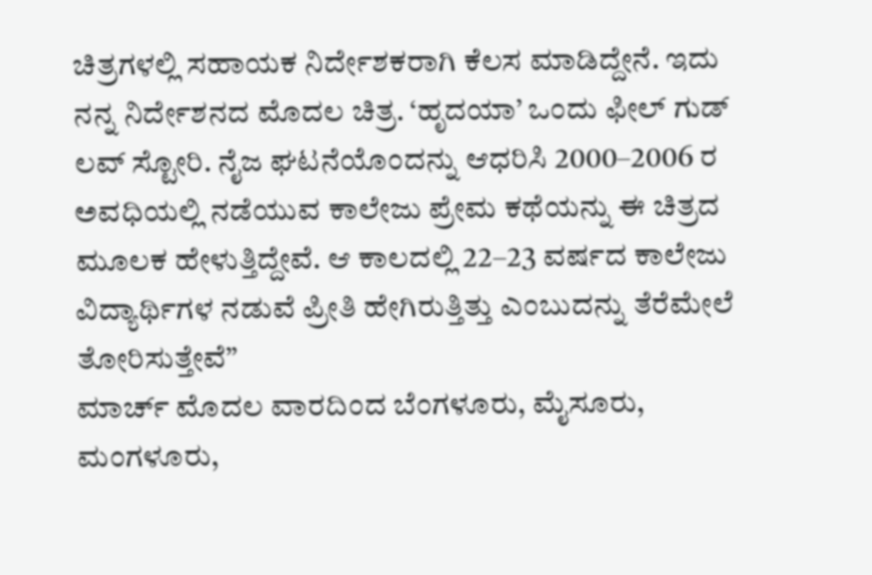ಚಿತ್ರಗಳಲ್ಲಿ ಸಹಾಯಕ ನಿರ್ದೇಶಕರಾಗಿ ಕೆಲಸ ಮಾಡಿದ್ದೇನೆ. ಇದು ನನ್ನ ನಿರ್ದೇಶನದ ಮೊದಲ ಚಿತ್ರ. ‘ಹೃದಯಾ’ ಒಂದು ಫೀಲ್ ಗುಡ್ ಲವ್ ಸ್ಟೋರಿ. ನೈಜ ಘಟನೆಯೊಂದನ್ನು ಆಧರಿಸಿ 2000–2006 ರ ಅವಧಿಯಲ್ಲಿ ನಡೆಯುವ ಕಾಲೇಜು ಪ್ರೇಮ ಕಥೆಯನ್ನು ಈ ಚಿತ್ರದ ಮೂಲಕ ಹೇಳುತ್ತಿದ್ದೇವೆ. ಆ ಕಾಲದಲ್ಲಿ 22–23 ವರ್ಷದ ಕಾಲೇಜು ವಿದ್ಯಾರ್ಥಿಗಳ ನಡುವೆ ಪ್ರೀತಿ ಹೇಗಿರುತ್ತಿತ್ತು ಎಂಬುದನ್ನು ತೆರೆಮೇಲೆ ತೋರಿಸುತ್ತೇವೆ”
ಮಾರ್ಚ್ ಮೊದಲ ವಾರದಿಂದ ಬೆಂಗಳೂರು, ಮೈಸೂರು, ಮಂಗಳೂರು,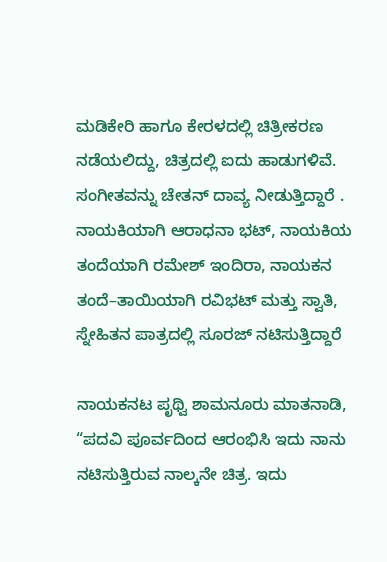ಮಡಿಕೇರಿ ಹಾಗೂ ಕೇರಳದಲ್ಲಿ ಚಿತ್ರೀಕರಣ ನಡೆಯಲಿದ್ದು, ಚಿತ್ರದಲ್ಲಿ ಐದು ಹಾಡುಗಳಿವೆ. ಸಂಗೀತವನ್ನು ಚೇತನ್ ದಾವ್ಯ ನೀಡುತ್ತಿದ್ದಾರೆ . ನಾಯಕಿಯಾಗಿ ಆರಾಧನಾ ಭಟ್, ನಾಯಕಿಯ ತಂದೆಯಾಗಿ ರಮೇಶ್ ಇಂದಿರಾ, ನಾಯಕನ ತಂದೆ–ತಾಯಿಯಾಗಿ ರವಿಭಟ್ ಮತ್ತು ಸ್ವಾತಿ, ಸ್ನೇಹಿತನ ಪಾತ್ರದಲ್ಲಿ ಸೂರಜ್ ನಟಿಸುತ್ತಿದ್ದಾರೆ

ನಾಯಕನಟ ಪೃಥ್ವಿ ಶಾಮನೂರು ಮಾತನಾಡಿ, “ಪದವಿ ಪೂರ್ವದಿಂದ ಆರಂಭಿಸಿ ಇದು ನಾನು ನಟಿಸುತ್ತಿರುವ ನಾಲ್ಕನೇ ಚಿತ್ರ. ಇದು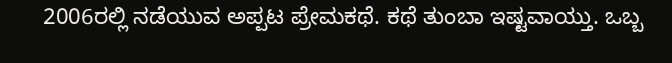2006ರಲ್ಲಿ ನಡೆಯುವ ಅಪ್ಪಟ ಪ್ರೇಮಕಥೆ. ಕಥೆ ತುಂಬಾ ಇಷ್ಟವಾಯ್ತು. ಒಬ್ಬ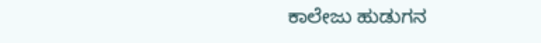ಕಾಲೇಜು ಹುಡುಗನ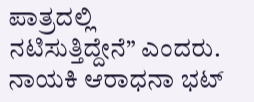ಪಾತ್ರದಲ್ಲಿ ನಟಿಸುತ್ತಿದ್ದೇನೆ” ಎಂದರು.
ನಾಯಕಿ ಆರಾಧನಾ ಭಟ್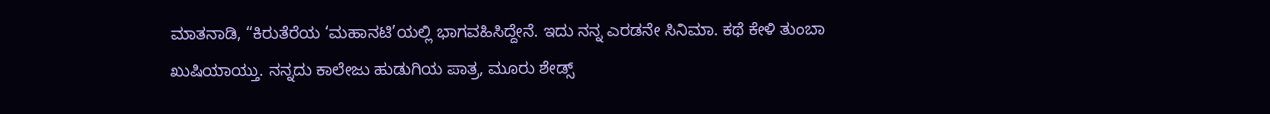ಮಾತನಾಡಿ, “ಕಿರುತೆರೆಯ ‘ಮಹಾನಟಿ’ಯಲ್ಲಿ ಭಾಗವಹಿಸಿದ್ದೇನೆ. ಇದು ನನ್ನ ಎರಡನೇ ಸಿನಿಮಾ. ಕಥೆ ಕೇಳಿ ತುಂಬಾ ಖುಷಿಯಾಯ್ತು. ನನ್ನದು ಕಾಲೇಜು ಹುಡುಗಿಯ ಪಾತ್ರ, ಮೂರು ಶೇಡ್ಸ್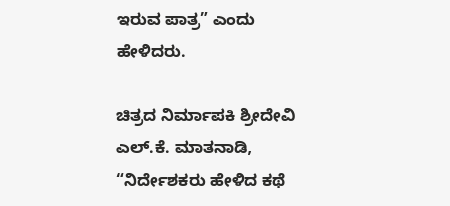ಇರುವ ಪಾತ್ರ” ಎಂದು ಹೇಳಿದರು.

ಚಿತ್ರದ ನಿರ್ಮಾಪಕಿ ಶ್ರೀದೇವಿ ಎಲ್.ಕೆ. ಮಾತನಾಡಿ, “ನಿರ್ದೇಶಕರು ಹೇಳಿದ ಕಥೆ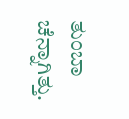ತುಂಬಾ ಚೆನ್ನಾಗಿತ್ತು.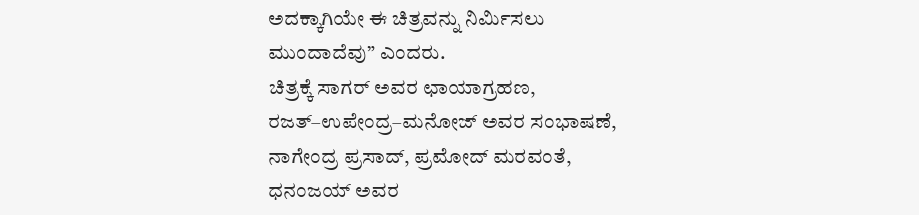ಅದಕ್ಕಾಗಿಯೇ ಈ ಚಿತ್ರವನ್ನು ನಿರ್ಮಿಸಲು ಮುಂದಾದೆವು” ಎಂದರು.
ಚಿತ್ರಕ್ಕೆ ಸಾಗರ್ ಅವರ ಛಾಯಾಗ್ರಹಣ, ರಜತ್–ಉಪೇಂದ್ರ–ಮನೋಜ್ ಅವರ ಸಂಭಾಷಣೆ, ನಾಗೇಂದ್ರ ಪ್ರಸಾದ್, ಪ್ರಮೋದ್ ಮರವಂತೆ, ಧನಂಜಯ್ ಅವರ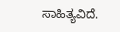ಸಾಹಿತ್ಯವಿದೆ.